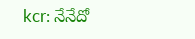kcr: నేనేదో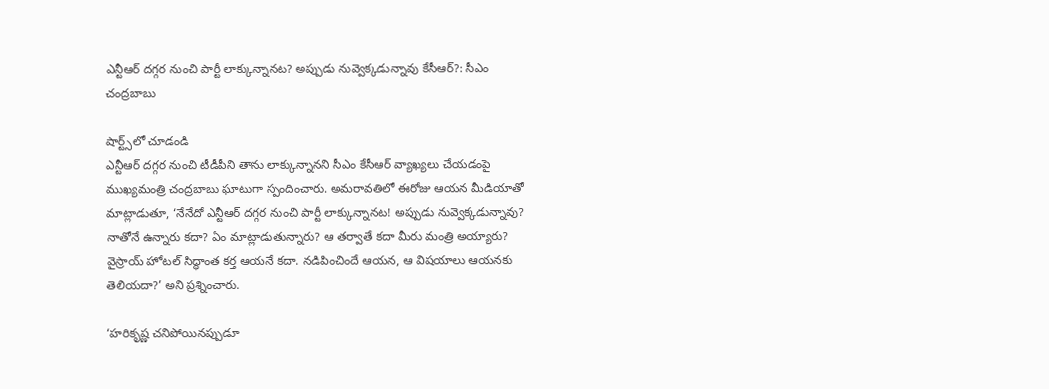ఎన్టీఆర్ దగ్గర నుంచి పార్టీ లాక్కున్నానట? అప్పుడు నువ్వెక్కడున్నావు కేసీఆర్?: సీఎం చంద్రబాబు

షార్ట్స్‌లో చూడండి
ఎన్టీఆర్ దగ్గర నుంచి టీడీపీని తాను లాక్కున్నానని సీఎం కేసీఆర్ వ్యాఖ్యలు చేయడంపై ముఖ్యమంత్రి చంద్రబాబు ఘాటుగా స్పందించారు. అమరావతిలో ఈరోజు ఆయన మీడియాతో మాట్లాడుతూ, ‘నేనేదో ఎన్టీఆర్ దగ్గర నుంచి పార్టీ లాక్కున్నానట! అప్పుడు నువ్వెక్కడున్నావు? నాతోనే ఉన్నారు కదా? ఏం మాట్లాడుతున్నారు? ఆ తర్వాతే కదా మీరు మంత్రి అయ్యారు? వైస్రాయ్ హోటల్ సిద్ధాంత కర్త ఆయనే కదా. నడిపించిందే ఆయన, ఆ విషయాలు ఆయనకు తెలియదా?’ అని ప్రశ్నించారు.

‘హరికృష్ణ చనిపోయినప్పుడూ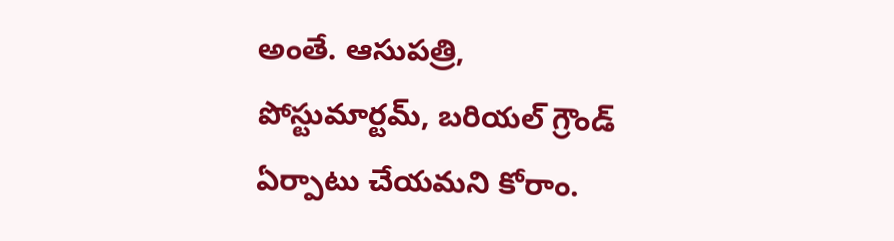అంతే. ఆసుపత్రి, పోస్టుమార్టమ్, బరియల్ గ్రౌండ్ ఏర్పాటు చేయమని కోరాం.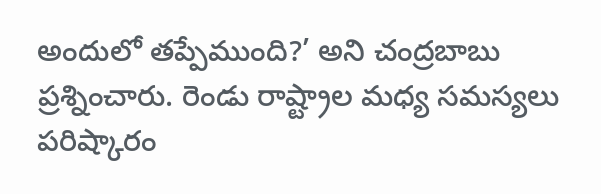అందులో తప్పేముంది?’ అని చంద్రబాబు ప్రశ్నించారు. రెండు రాష్ట్రాల మధ్య సమస్యలు పరిష్కారం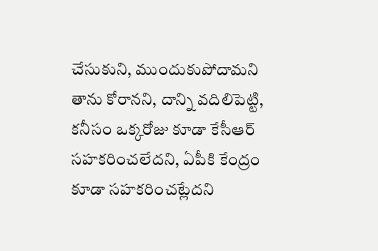చేసుకుని, ముందుకుపోదామని తాను కోరానని, దాన్ని వదిలిపెట్టి, కనీసం ఒక్కరోజు కూడా కేసీఆర్ సహకరించలేదని, ఏపీకి కేంద్రం కూడా సహకరించట్లేదని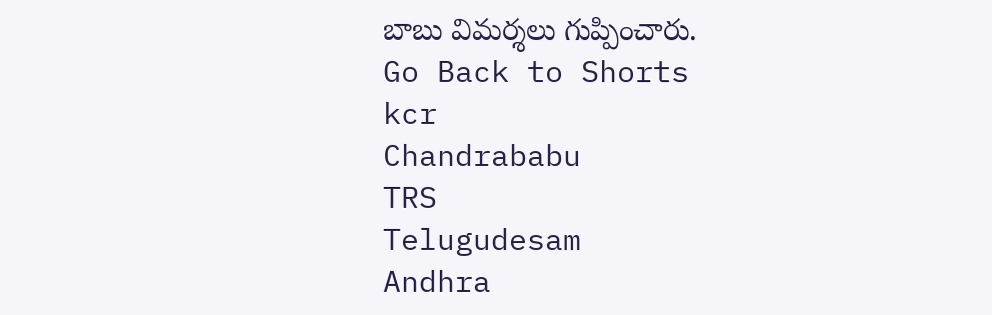బాబు విమర్శలు గుప్పించారు.
Go Back to Shorts
kcr
Chandrababu
TRS
Telugudesam
Andhra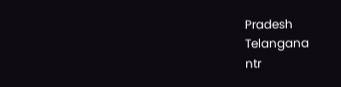Pradesh
Telangana
ntr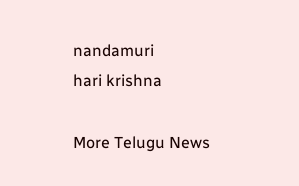nandamuri
hari krishna

More Telugu News